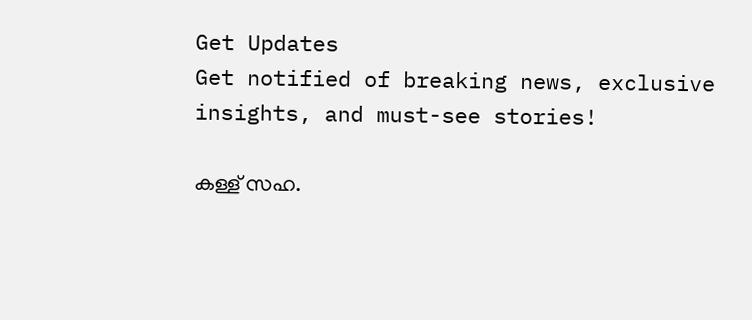Get Updates
Get notified of breaking news, exclusive insights, and must-see stories!

കള്ള് സഹ.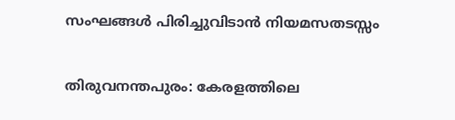സംഘങ്ങള്‍ പിരിച്ചുവിടാന്‍ നിയമസതടസ്സം

തിരുവനന്തപുരം: കേരളത്തിലെ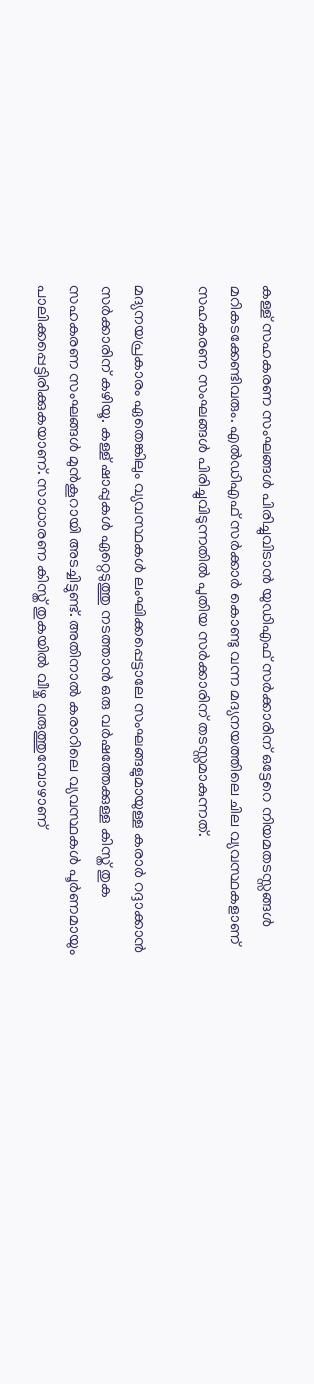കള്ള് സഹകരണ സംഘങ്ങള്‍ പിരിച്ചുവിടാന്‍ യുഡിഎഫ് സര്‍ക്കാരിന് ഒട്ടേറെ നിയമതടസ്സങ്ങള്‍ മറികടക്കേണ്ടിവരും. എല്‍ഡിഎഫ് സര്‍ക്കാര്‍ കൊണ്ടു വന്ന മദ്യനയത്തിലെ ചില വ്യവസ്ഥകളാണ് സഹകരണ സംഘങ്ങള്‍ പിരിച്ചുവിടുന്നതില്‍ പുതിയ സര്‍ക്കാരിന് തടസ്സമാകുന്നത്.

മദ്യനയപ്രകാരം ഏതെങ്കിലും വ്യവസ്ഥകള്‍ ലംഘിക്കപ്പെട്ടാലേ സംഘങ്ങളുമായുള്ള കരാര്‍ റദ്ദാക്കാന്‍ സര്‍ക്കാരിന് കഴിയൂ. കള്ള് ഷാപ്പുകള്‍ ഏറ്റെടുത്തു നടത്താന്‍ ഒരു വര്‍ഷത്തേക്കുള്ള കിസ്ത് തുക സഹകരണ സംഘങ്ങള്‍ മുന്‍കൂറായി അടച്ചിട്ടുണ്ട്. അതിനാല്‍ കരാറിലെ വ്യവസ്ഥകള്‍ പൂര്‍ണമായും പാലിക്കപ്പെട്ടിരിക്കുകയാണ്. സാധാരണ കിസ്ത് തുകയില്‍ വീഴ്ച വരുത്തുമ്പോഴാണ്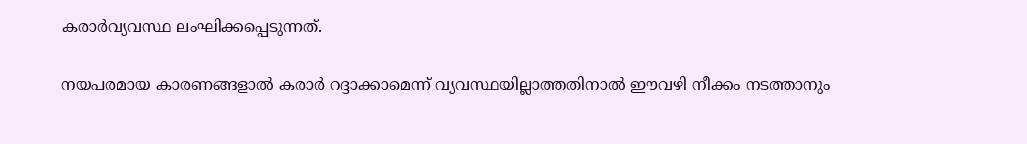കരാര്‍വ്യവസ്ഥ ലംഘിക്കപ്പെടുന്നത്.

നയപരമായ കാരണങ്ങളാല്‍ കരാര്‍ റദ്ദാക്കാമെന്ന് വ്യവസ്ഥയില്ലാത്തതിനാല്‍ ഈവഴി നീക്കം നടത്താനും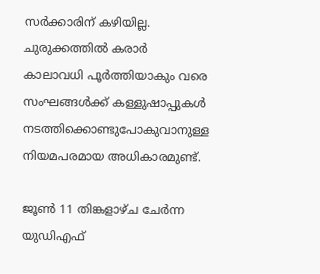സര്‍ക്കാരിന് കഴിയില്ല. ചുരുക്കത്തില്‍ കരാര്‍ കാലാവധി പൂര്‍ത്തിയാകും വരെ സംഘങ്ങള്‍ക്ക് കള്ളുഷാപ്പുകള്‍ നടത്തിക്കൊണ്ടുപോകുവാനുള്ള നിയമപരമായ അധികാരമുണ്ട്.

ജൂണ്‍ 11 തിങ്കളാഴ്ച ചേര്‍ന്ന യുഡിഎഫ്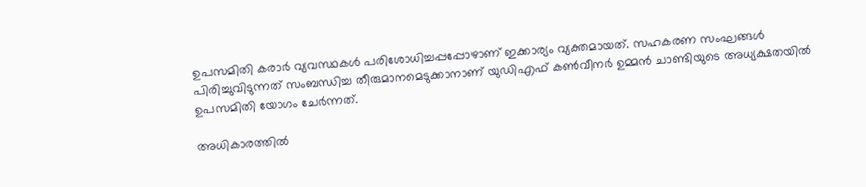ഉപസമിതി കരാര്‍ വ്യവസ്ഥകള്‍ പരിശോധിച്ചപ്പപ്പോഴാണ് ഇക്കാര്യം വ്യക്തമായത്. സഹകരണ സംഘങ്ങള്‍ പിരിച്ചുവിടുന്നത് സംബന്ധിച്ച തീരുമാനമെടുക്കാനാണ് യുഡിഎഫ് കണ്‍വീനര്‍ ഉമ്മന്‍ ചാണ്ടിയുടെ അധ്യക്ഷതയില്‍ ഉപസമിതി യോഗം ചേര്‍ന്നത്.

അധികാരത്തില്‍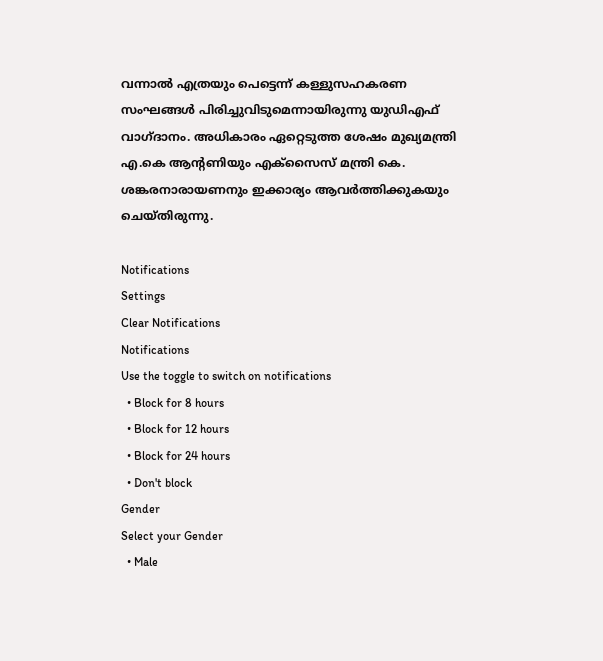വന്നാല്‍ എത്രയും പെട്ടെന്ന് കള്ളുസഹകരണ സംഘങ്ങള്‍ പിരിച്ചുവിടുമെന്നായിരുന്നു യുഡിഎഫ് വാഗ്ദാനം. അധികാരം ഏറ്റെടുത്ത ശേഷം മുഖ്യമന്ത്രി എ.കെ ആന്റണിയും എക്സൈസ് മന്ത്രി കെ. ശങ്കരനാരായണനും ഇക്കാര്യം ആവര്‍ത്തിക്കുകയും ചെയ്തിരുന്നു.

Notifications
Settings
Clear Notifications
Notifications
Use the toggle to switch on notifications
  • Block for 8 hours
  • Block for 12 hours
  • Block for 24 hours
  • Don't block
Gender
Select your Gender
  • Male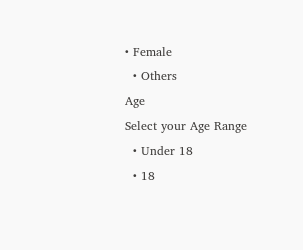• Female
  • Others
Age
Select your Age Range
  • Under 18
  • 18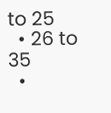to 25
  • 26 to 35
  •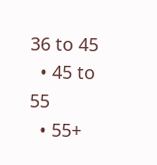36 to 45
  • 45 to 55
  • 55+